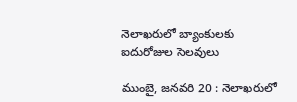నెలాఖరులో బ్యాంకులకు ఐదురోజుల సెలవులు

ముంబై, జనవరి 20 : నెలాఖరులో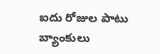ఐదు రోజుల పాటు బ్యాంకులు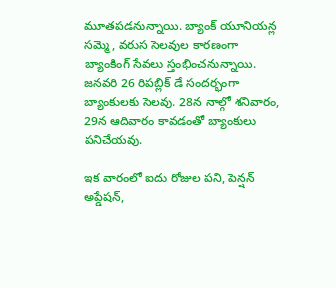మూతపడనున్నాయి. బ్యాంక్‌ ‌యూనియన్ల సమ్మె, వరుస సెలవుల కారణంగా బ్యాంకింగ్‌ ‌సేవలు స్తంభించనున్నాయి. జనవరి 26 రిపబ్లిక్‌ ‌డే సందర్భంగా బ్యాంకులకు సెలవు. 28న నాల్గో శనివారం, 29న ఆదివారం కావడంతో బ్యాంకులు పనిచేయవు.

ఇక వారంలో ఐదు రోజుల పని, పెన్షన్‌ అప్డేషన్‌,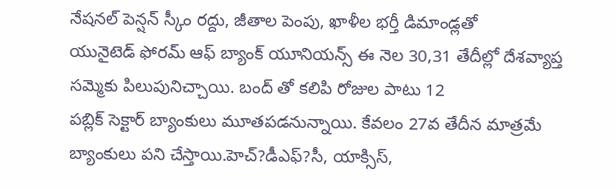నేషనల్‌ ‌పెన్షన్‌ ‌స్కీం రద్దు, జీతాల పెంపు, ఖాళీల భర్తీ డిమాండ్లతో యునైటెడ్‌ ‌ఫోరమ్‌ ఆఫ్‌ ‌బ్యాంక్‌ ‌యూనియన్స్ ఈ ‌నెల 30,31 తేదీల్లో దేశవ్యాప్త సమ్మెకు పిలుపునిచ్చాయి. బంద్‌ ‌తో కలిపి రోజుల పాటు 12 పబ్లిక్‌ ‌సెక్టార్‌ ‌బ్యాంకులు మూతపడనున్నాయి. కేవలం 27వ తేదీన మాత్రమే బ్యాంకులు పని చేస్తాయి.హెచ్‌?డీఎఫ్‌?సీ, యాక్సిస్‌,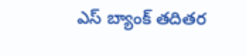ఎస్‌ ‌బ్యాంక్‌ ‌తదితర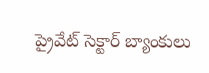ప్రైవేట్‌ ‌సెక్టార్‌ ‌బ్యాంకులు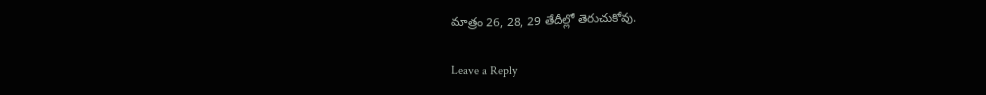మాత్రం 26, 28, 29 తేదీల్లో తెరుచుకోవు.

Leave a Reply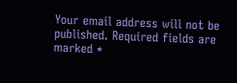Your email address will not be published. Required fields are marked *